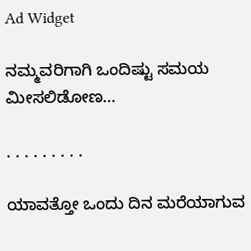Ad Widget

ನಮ್ಮವರಿಗಾಗಿ ಒಂದಿಷ್ಟು ಸಮಯ ಮೀಸಲಿಡೋಣ…

. . . . . . . . .

ಯಾವತ್ತೋ ಒಂದು ದಿನ ಮರೆಯಾಗುವ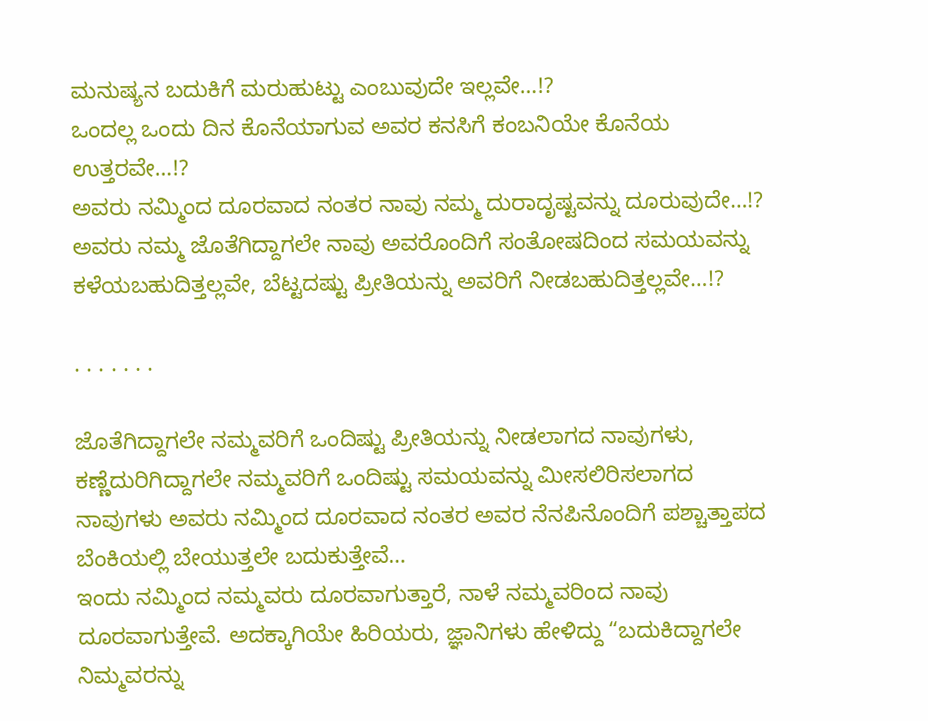ಮನುಷ್ಯನ ಬದುಕಿಗೆ ಮರುಹುಟ್ಟು ಎಂಬುವುದೇ ಇಲ್ಲವೇ…!?
ಒಂದಲ್ಲ ಒಂದು ದಿನ ಕೊನೆಯಾಗುವ ಅವರ ಕನಸಿಗೆ ಕಂಬನಿಯೇ ಕೊನೆಯ ಉತ್ತರವೇ…!?
ಅವರು ನಮ್ಮಿಂದ ದೂರವಾದ ನಂತರ ನಾವು ನಮ್ಮ ದುರಾದೃಷ್ಟವನ್ನು ದೂರುವುದೇ…!?
ಅವರು ನಮ್ಮ ಜೊತೆಗಿದ್ದಾಗಲೇ ನಾವು ಅವರೊಂದಿಗೆ ಸಂತೋಷದಿಂದ ಸಮಯವನ್ನು ಕಳೆಯಬಹುದಿತ್ತಲ್ಲವೇ, ಬೆಟ್ಟದಷ್ಟು ಪ್ರೀತಿಯನ್ನು ಅವರಿಗೆ ನೀಡಬಹುದಿತ್ತಲ್ಲವೇ…!?

. . . . . . .

ಜೊತೆಗಿದ್ದಾಗಲೇ ನಮ್ಮವರಿಗೆ ಒಂದಿಷ್ಟು ಪ್ರೀತಿಯನ್ನು ನೀಡಲಾಗದ ನಾವುಗಳು, ಕಣ್ಣೆದುರಿಗಿದ್ದಾಗಲೇ ನಮ್ಮವರಿಗೆ ಒಂದಿಷ್ಟು ಸಮಯವನ್ನು ಮೀಸಲಿರಿಸಲಾಗದ ನಾವುಗಳು ಅವರು ನಮ್ಮಿಂದ ದೂರವಾದ ನಂತರ ಅವರ ನೆನಪಿನೊಂದಿಗೆ ಪಶ್ಚಾತ್ತಾಪದ ಬೆಂಕಿಯಲ್ಲಿ ಬೇಯುತ್ತಲೇ ಬದುಕುತ್ತೇವೆ…
ಇಂದು ನಮ್ಮಿಂದ ನಮ್ಮವರು ದೂರವಾಗುತ್ತಾರೆ, ನಾಳೆ ನಮ್ಮವರಿಂದ ನಾವು ದೂರವಾಗುತ್ತೇವೆ. ಅದಕ್ಕಾಗಿಯೇ ಹಿರಿಯರು, ಜ್ಞಾನಿಗಳು ಹೇಳಿದ್ದು “ಬದುಕಿದ್ದಾಗಲೇ ನಿಮ್ಮವರನ್ನು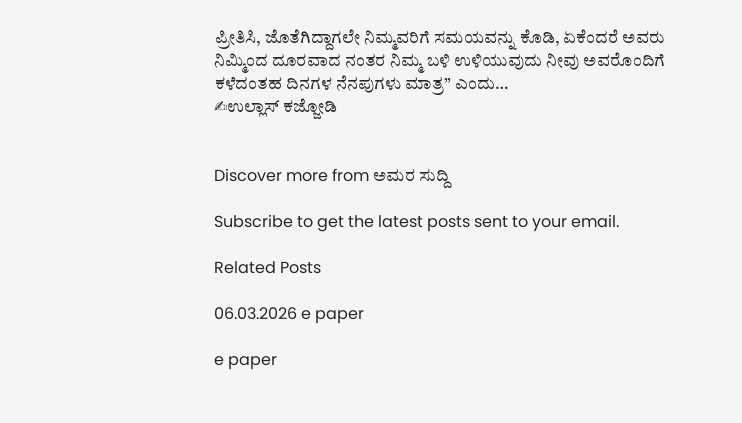ಪ್ರೀತಿಸಿ, ಜೊತೆಗಿದ್ದಾಗಲೇ ನಿಮ್ಮವರಿಗೆ ಸಮಯವನ್ನು ಕೊಡಿ, ಏಕೆಂದರೆ ಅವರು ನಿಮ್ಮಿಂದ ದೂರವಾದ ನಂತರ ನಿಮ್ಮ ಬಳಿ ಉಳಿಯುವುದು ನೀವು ಅವರೊಂದಿಗೆ ಕಳೆದಂತಹ ದಿನಗಳ ನೆನಪುಗಳು ಮಾತ್ರ” ಎಂದು…
✍ಉಲ್ಲಾಸ್ ಕಜ್ಜೋಡಿ


Discover more from ಅಮರ ಸುದ್ದಿ

Subscribe to get the latest posts sent to your email.

Related Posts

06.03.2026 e paper

e paper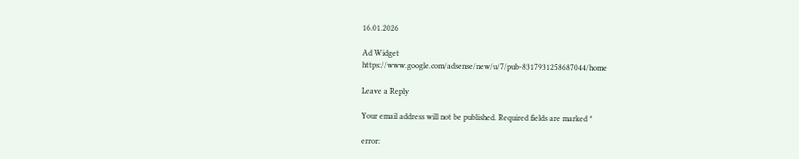16.01.2026

Ad Widget
https://www.google.com/adsense/new/u/7/pub-8317931258687044/home

Leave a Reply

Your email address will not be published. Required fields are marked *

error: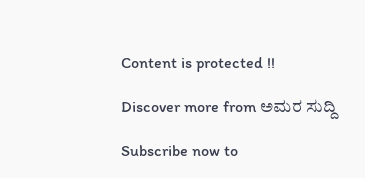Content is protected !!

Discover more from ಅಮರ ಸುದ್ದಿ

Subscribe now to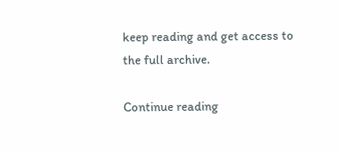keep reading and get access to the full archive.

Continue reading